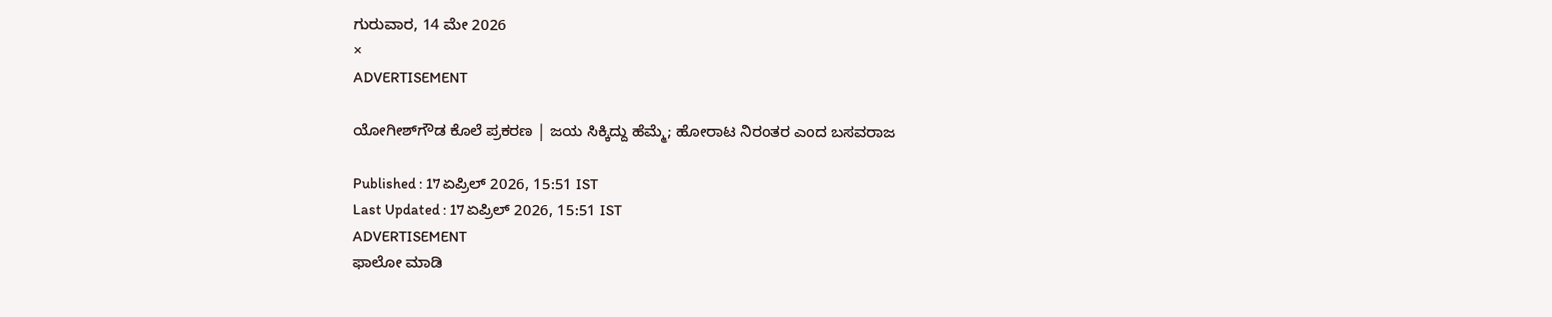ಗುರುವಾರ, 14 ಮೇ 2026
×
ADVERTISEMENT

ಯೋಗೀಶ್‌ಗೌಡ ಕೊಲೆ ಪ್ರಕರಣ | ಜಯ ಸಿಕ್ಕಿದ್ದು ಹೆಮ್ಮೆ; ಹೋರಾಟ ನಿರಂತರ ಎಂದ ಬಸವರಾಜ

Published : 17 ಏಪ್ರಿಲ್ 2026, 15:51 IST
Last Updated : 17 ಏಪ್ರಿಲ್ 2026, 15:51 IST
ADVERTISEMENT
ಫಾಲೋ ಮಾಡಿ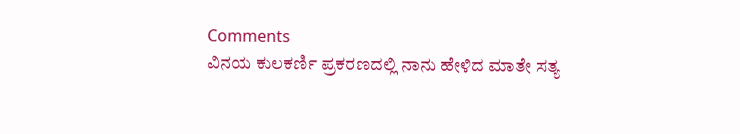Comments
ವಿನಯ ಕುಲಕರ್ಣಿ ಪ್ರಕರಣದಲ್ಲಿ ನಾನು ಹೇಳಿದ ಮಾತೇ ಸತ್ಯ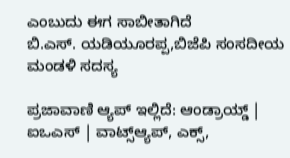ಎಂಬುದು ಈಗ ಸಾಬೀತಾಗಿದೆ
ಬಿ.ಎಸ್. ಯಡಿಯೂರಪ್ಪ,ಬಿಜೆಪಿ ಸಂಸದೀಯ ಮಂಡಳಿ ಸದಸ್ಯ

ಪ್ರಜಾವಾಣಿ ಆ್ಯಪ್ ಇಲ್ಲಿದೆ: ಆಂಡ್ರಾಯ್ಡ್ | ಐಒಎಸ್ | ವಾಟ್ಸ್ಆ್ಯಪ್, ಎಕ್ಸ್,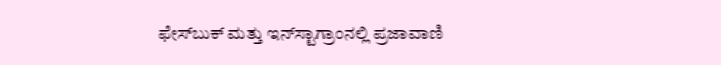ಫೇಸ್‌ಬುಕ್ ಮತ್ತು ಇನ್‌ಸ್ಟಾಗ್ರಾಂನಲ್ಲಿ ಪ್ರಜಾವಾಣಿ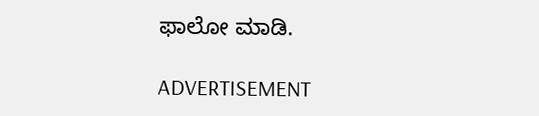ಫಾಲೋ ಮಾಡಿ.

ADVERTISEMENT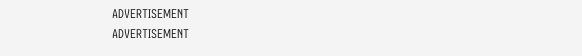ADVERTISEMENT
ADVERTISEMENT